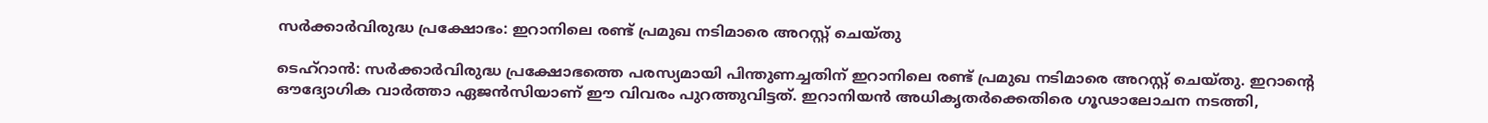സര്‍ക്കാര്‍വിരുദ്ധ പ്രക്ഷോഭം: ഇറാനിലെ രണ്ട് പ്രമുഖ നടിമാരെ അറസ്റ്റ് ചെയ്തു

ടെഹ്റാന്‍: സര്‍ക്കാര്‍വിരുദ്ധ പ്രക്ഷോഭത്തെ പരസ്യമായി പിന്തുണച്ചതിന് ഇറാനിലെ രണ്ട് പ്രമുഖ നടിമാരെ അറസ്റ്റ് ചെയ്തു. ഇറാന്റെ ഔദ്യോഗിക വാര്‍ത്താ ഏജന്‍സിയാണ് ഈ വിവരം പുറത്തുവിട്ടത്. ഇറാനിയന്‍ അധികൃതര്‍ക്കെതിരെ ഗൂഢാലോചന നടത്തി,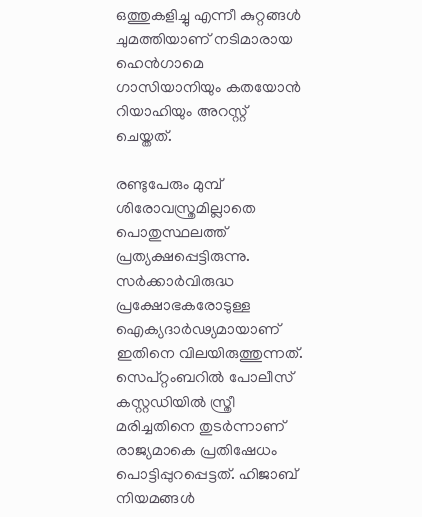ഒത്തുകളിച്ചു എന്നീ കുറ്റങ്ങള്‍ ചുമത്തിയാണ് നടിമാരായ ഹെന്‍ഗാമെ ഗാസിയാനിയും കതയോന്‍ റിയാഹിയും അറസ്റ്റ് ചെയ്തത്.

രണ്ടുപേരും മുമ്പ് ശിരോവസ്ത്രമില്ലാതെ പൊതുസ്ഥലത്ത് പ്രത്യക്ഷപ്പെട്ടിരുന്നു. സര്‍ക്കാര്‍വിരുദ്ധ പ്രക്ഷോഭകരോടുള്ള ഐക്യദാര്‍ഢ്യമായാണ് ഇതിനെ വിലയിരുത്തുന്നത്. സെപ്റ്റംബറില്‍ പോലീസ് കസ്റ്റഡിയില്‍ സ്ത്രീ മരിച്ചതിനെ തുടര്‍ന്നാണ് രാജ്യമാകെ പ്രതിഷേധം പൊട്ടിപ്പുറപ്പെട്ടത്. ഹിജാബ് നിയമങ്ങള്‍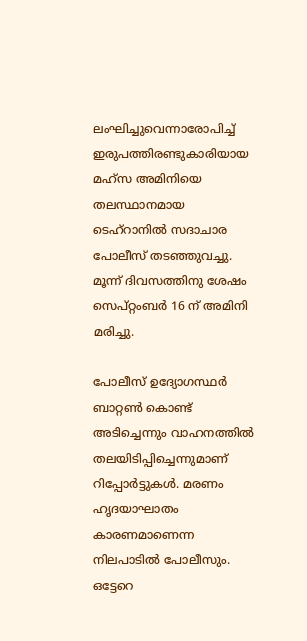ലംഘിച്ചുവെന്നാരോപിച്ച് ഇരുപത്തിരണ്ടുകാരിയായ മഹ്സ അമിനിയെ തലസ്ഥാനമായ ടെഹ്റാനില്‍ സദാചാര പോലീസ് തടഞ്ഞുവച്ചു. മൂന്ന് ദിവസത്തിനു ശേഷം സെപ്റ്റംബര്‍ 16 ന് അമിനി മരിച്ചു.

പോലീസ് ഉദ്യോഗസ്ഥര്‍ ബാറ്റണ്‍ കൊണ്ട് അടിച്ചെന്നും വാഹനത്തില്‍ തലയിടിപ്പിച്ചെന്നുമാണ് റിപ്പോര്‍ട്ടുകള്‍. മരണം ഹൃദയാഘാതം കാരണമാണെന്ന നിലപാടില്‍ പോലീസും. ഒട്ടേറെ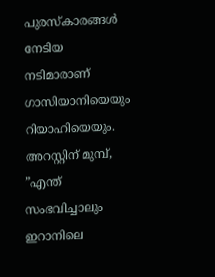പുരസ്‌കാരങ്ങള്‍ നേടിയ നടിമാരാണ് ഗാസിയാനിയെയും റിയാഹിയെയും. അറസ്റ്റിന് മുമ്പ്, ”എന്ത് സംഭവിച്ചാലും ഇറാനിലെ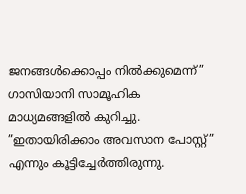ജനങ്ങള്‍ക്കൊപ്പം നില്‍ക്കുമെന്ന്” ഗാസിയാനി സാമൂഹിക മാധ്യമങ്ങളില്‍ കുറിച്ചു. ”ഇതായിരിക്കാം അവസാന പോസ്റ്റ്” എന്നും കൂട്ടിച്ചേര്‍ത്തിരുന്നു.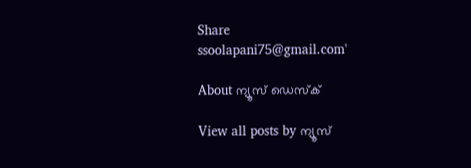Share
ssoolapani75@gmail.com'

About ന്യൂസ് ഡെസ്ക്

View all posts by ന്യൂസ്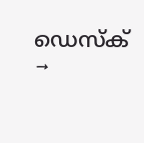ഡെസ്ക് →